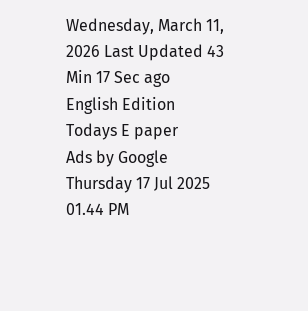Wednesday, March 11, 2026 Last Updated 43 Min 17 Sec ago English Edition
Todays E paper
Ads by Google
Thursday 17 Jul 2025 01.44 PM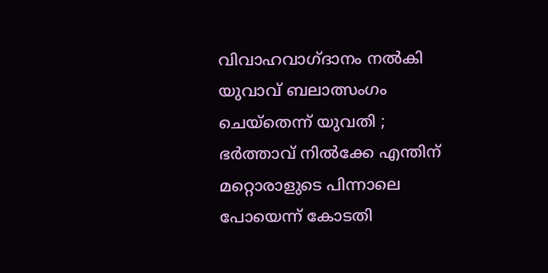വിവാഹവാഗ്ദാനം നല്‍കി യുവാവ് ബലാത്സംഗം ചെയ്‌തെന്ന് യുവതി ; ഭര്‍ത്താവ് നില്‍ക്കേ എന്തിന് മറ്റൊരാളുടെ പിന്നാലെ പോയെന്ന് കോടതി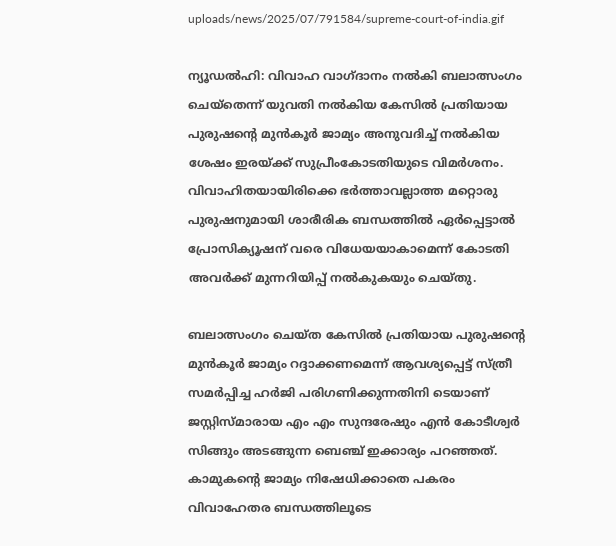uploads/news/2025/07/791584/supreme-court-of-india.gif

ന്യൂഡല്‍ഹി: വിവാഹ വാഗ്ദാനം നല്‍കി ബലാത്സംഗം ചെയ്‌തെന്ന് യുവതി നല്‍കിയ കേസില്‍ പ്രതിയായ പുരുഷന്റെ മുന്‍കൂര്‍ ജാമ്യം അനുവദിച്ച് നല്‍കിയ ശേഷം ഇരയ്ക്ക് സുപ്രീംകോടതിയുടെ വിമര്‍ശനം. വിവാഹിതയായിരിക്കെ ഭര്‍ത്താവല്ലാത്ത മറ്റൊരു പുരുഷനുമായി ശാരീരിക ബന്ധത്തില്‍ ഏര്‍പ്പെട്ടാല്‍ പ്രോസിക്യൂഷന് വരെ വിധേയയാകാമെന്ന് കോടതി അവര്‍ക്ക് മുന്നറിയിപ്പ് നല്‍കുകയും ചെയ്തു.

ബലാത്സംഗം ചെയ്ത കേസില്‍ പ്രതിയായ പുരുഷന്റെ മുന്‍കൂര്‍ ജാമ്യം റദ്ദാക്കണമെന്ന് ആവശ്യപ്പെട്ട് സ്ത്രീ സമര്‍പ്പിച്ച ഹര്‍ജി പരിഗണിക്കുന്നതിനി ടെയാണ് ജസ്റ്റിസ്മാരായ എം എം സുന്ദരേഷും എന്‍ കോടീശ്വര്‍ സിങ്ങും അടങ്ങുന്ന ബെഞ്ച് ഇക്കാര്യം പറഞ്ഞത്. കാമുകന്റെ ജാമ്യം നിഷേധിക്കാതെ പകരം വിവാഹേതര ബന്ധത്തിലൂടെ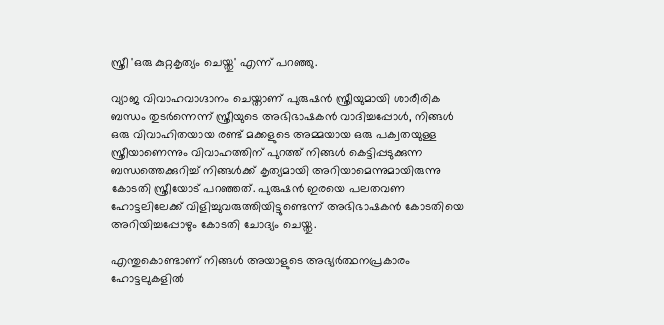സ്ത്രീ 'ഒരു കുറ്റകൃത്യം ചെയ്തു' എന്ന് പറഞ്ഞു.

വ്യാജ വിവാഹവാഗ്ദാനം ചെയ്താണ് പുരുഷന്‍ സ്ത്രീയുമായി ശാരീരിക ബന്ധം തുടര്‍ന്നെന്ന് സ്ത്രീയുടെ അഭിഭാഷകന്‍ വാദിച്ചപ്പോള്‍, നിങ്ങള്‍ ഒരു വിവാഹിതയായ രണ്ട് മക്കളുടെ അമ്മയായ ഒരു പക്വതയുള്ള സ്ത്രീയാണെന്നും വിവാഹത്തിന് പുറത്ത് നിങ്ങള്‍ കെട്ടിപ്പടുക്കുന്ന ബന്ധത്തെക്കുറിച്ച് നിങ്ങള്‍ക്ക് കൃത്യമായി അറിയാമെന്നുമായിരുന്നു കോടതി സ്ത്രീയോട് പറഞ്ഞത്. പുരുഷന്‍ ഇരയെ പലതവണ ഹോട്ടലിലേക്ക് വിളിച്ചുവരുത്തിയിട്ടുണ്ടെന്ന് അഭിഭാഷകന്‍ കോടതിയെ അറിയിച്ചപ്പോഴും കോടതി ചോദ്യം ചെയ്തു.

എന്തുകൊണ്ടാണ് നിങ്ങള്‍ അയാളുടെ അഭ്യര്‍ത്ഥനപ്രകാരം ഹോട്ടലുകളില്‍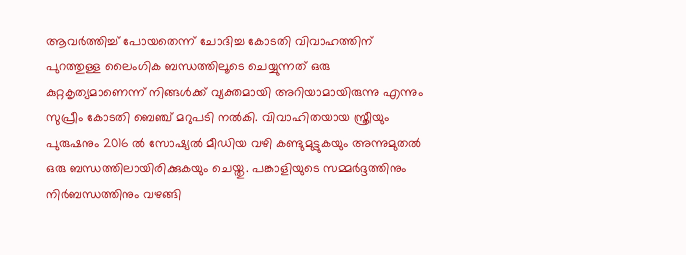ആവര്‍ത്തിച്ച് പോയതെന്ന് ചോദിച്ച കോടതി വിവാഹത്തിന് പുറത്തുള്ള ലൈംഗിക ബന്ധത്തിലൂടെ ചെയ്യുന്നത് ഒരു കുറ്റകൃത്യമാണെന്ന് നിങ്ങള്‍ക്ക് വ്യക്തമായി അറിയാമായിരുന്നു എന്നും സുപ്രീം കോടതി ബെഞ്ച് മറുപടി നല്‍കി. വിവാഹിതയായ സ്ത്രീയും പുരുഷനും 2016 ല്‍ സോഷ്യല്‍ മീഡിയ വഴി കണ്ടുമുട്ടുകയും അന്നുമുതല്‍ ഒരു ബന്ധത്തിലായിരിക്കുകയും ചെയ്തു. പങ്കാളിയുടെ സമ്മര്‍ദ്ദത്തിനും നിര്‍ബന്ധത്തിനും വഴങ്ങി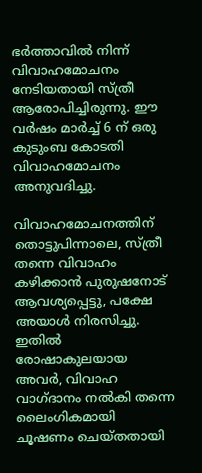ഭര്‍ത്താവില്‍ നിന്ന് വിവാഹമോചനം നേടിയതായി സ്ത്രീ ആരോപിച്ചിരുന്നു. ഈ വര്‍ഷം മാര്‍ച്ച് 6 ന് ഒരു കുടുംബ കോടതി വിവാഹമോചനം അനുവദിച്ചു.

വിവാഹമോചനത്തിന് തൊട്ടുപിന്നാലെ, സ്ത്രീ തന്നെ വിവാഹം കഴിക്കാന്‍ പുരുഷനോട് ആവശ്യപ്പെട്ടു, പക്ഷേ അയാള്‍ നിരസിച്ചു. ഇതില്‍ രോഷാകുലയായ അവര്‍, വിവാഹ വാഗ്ദാനം നല്‍കി തന്നെ ലൈംഗികമായി ചൂഷണം ചെയ്തതായി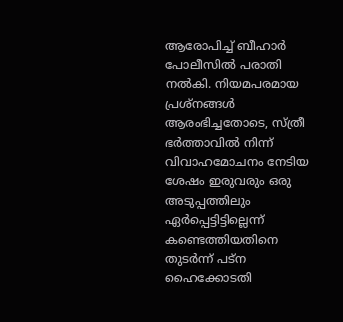ആരോപിച്ച് ബീഹാര്‍ പോലീസില്‍ പരാതി നല്‍കി. നിയമപരമായ പ്രശ്‌നങ്ങള്‍ ആരംഭിച്ചതോടെ, സ്ത്രീ ഭര്‍ത്താവില്‍ നിന്ന് വിവാഹമോചനം നേടിയ ശേഷം ഇരുവരും ഒരു അടുപ്പത്തിലും ഏര്‍പ്പെട്ടിട്ടില്ലെന്ന് കണ്ടെത്തിയതിനെ തുടര്‍ന്ന് പട്ന ഹൈക്കോടതി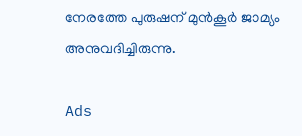നേരത്തേ പുരുഷന് മുന്‍കൂര്‍ ജാമ്യം അനുവദിച്ചിരുന്നു.

Ads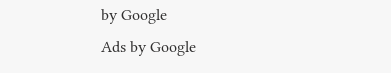by Google
Ads by Google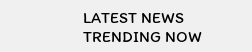LATEST NEWS
TRENDING NOW